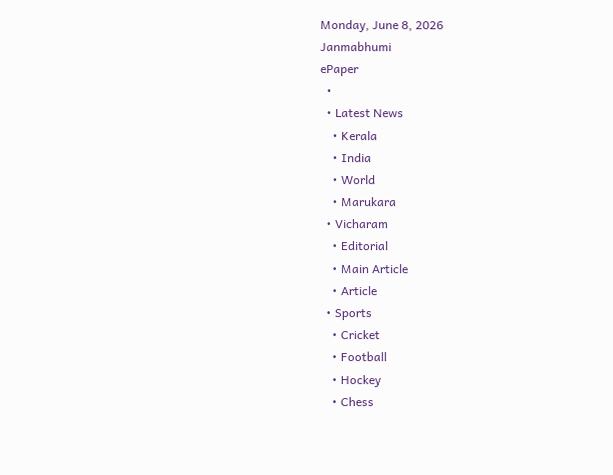Monday, June 8, 2026
Janmabhumi
ePaper
  •
  • Latest News
    • Kerala
    • India
    • World
    • Marukara
  • Vicharam
    • Editorial
    • Main Article
    • Article
  • Sports
    • Cricket
    • Football
    • Hockey
    • Chess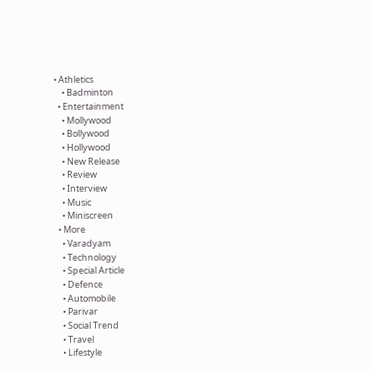• Athletics
    • Badminton
  • Entertainment
    • Mollywood
    • Bollywood
    • Hollywood
    • New Release
    • Review
    • Interview
    • Music
    • Miniscreen
  • More
    • Varadyam
    • Technology
    • Special Article
    • Defence
    • Automobile
    • Parivar
    • Social Trend
    • Travel
    • Lifestyle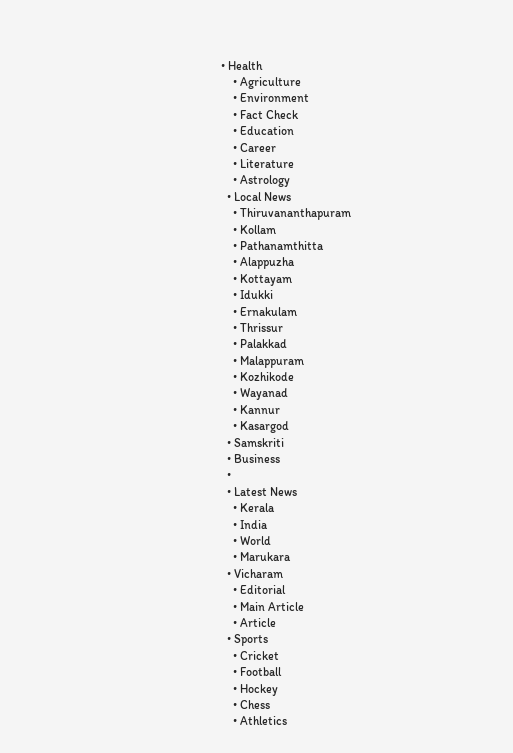• Health
    • Agriculture
    • Environment
    • Fact Check
    • Education
    • Career
    • Literature
    • Astrology
  • Local News
    • Thiruvananthapuram
    • Kollam
    • Pathanamthitta
    • Alappuzha
    • Kottayam
    • Idukki
    • Ernakulam
    • Thrissur
    • Palakkad
    • Malappuram
    • Kozhikode
    • Wayanad
    • Kannur
    • Kasargod
  • Samskriti
  • Business
  •
  • Latest News
    • Kerala
    • India
    • World
    • Marukara
  • Vicharam
    • Editorial
    • Main Article
    • Article
  • Sports
    • Cricket
    • Football
    • Hockey
    • Chess
    • Athletics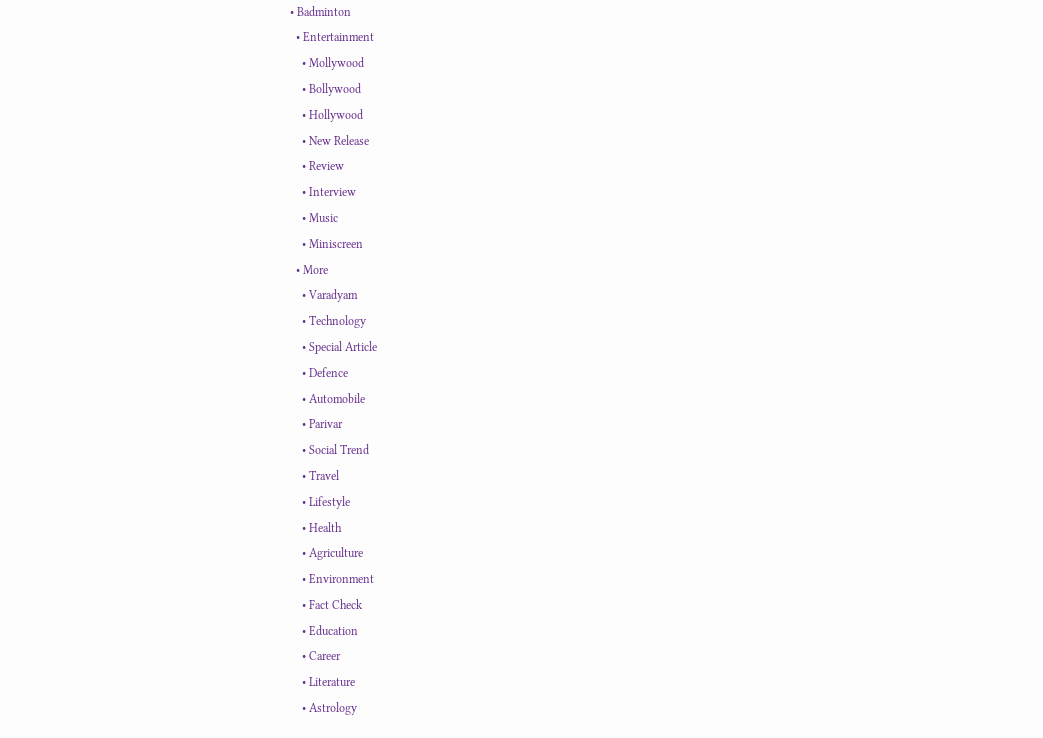• Badminton
  • Entertainment
    • Mollywood
    • Bollywood
    • Hollywood
    • New Release
    • Review
    • Interview
    • Music
    • Miniscreen
  • More
    • Varadyam
    • Technology
    • Special Article
    • Defence
    • Automobile
    • Parivar
    • Social Trend
    • Travel
    • Lifestyle
    • Health
    • Agriculture
    • Environment
    • Fact Check
    • Education
    • Career
    • Literature
    • Astrology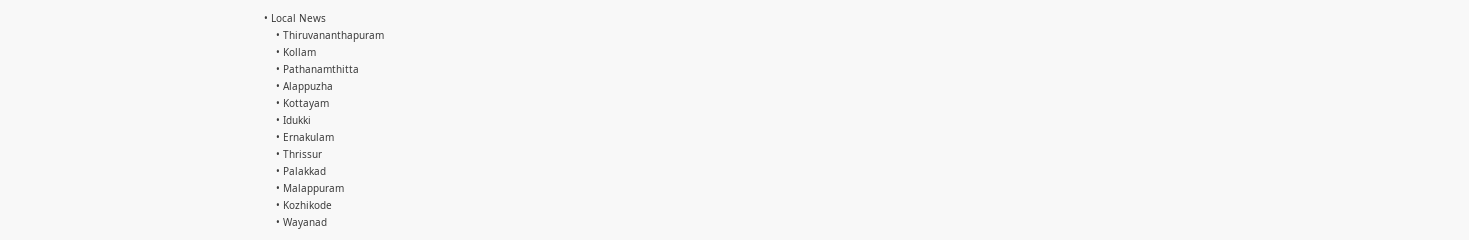• Local News
    • Thiruvananthapuram
    • Kollam
    • Pathanamthitta
    • Alappuzha
    • Kottayam
    • Idukki
    • Ernakulam
    • Thrissur
    • Palakkad
    • Malappuram
    • Kozhikode
    • Wayanad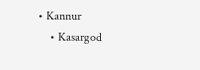• Kannur
    • Kasargod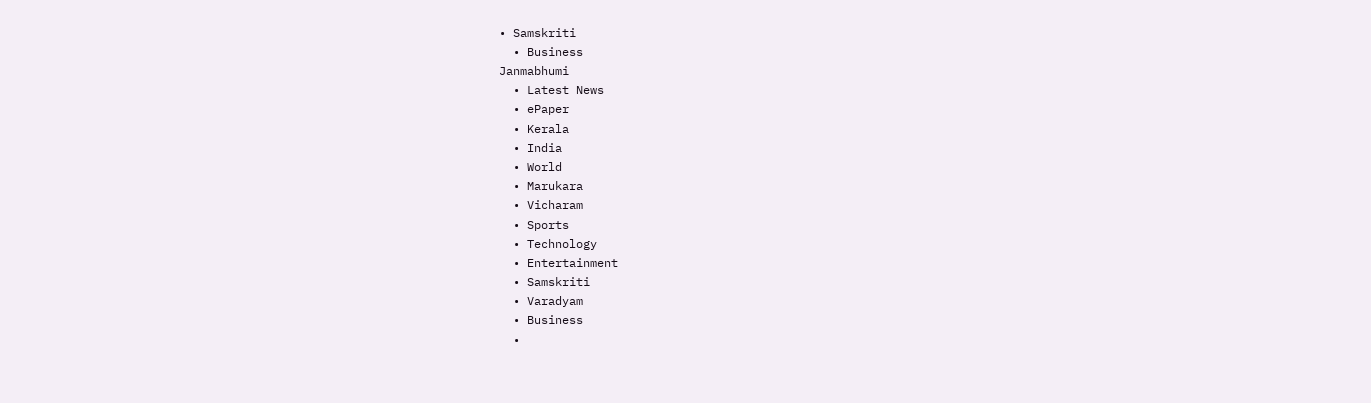• Samskriti
  • Business
Janmabhumi
  • Latest News
  • ePaper
  • Kerala
  • India
  • World
  • Marukara
  • Vicharam
  • Sports
  • Technology
  • Entertainment
  • Samskriti
  • Varadyam
  • Business
  •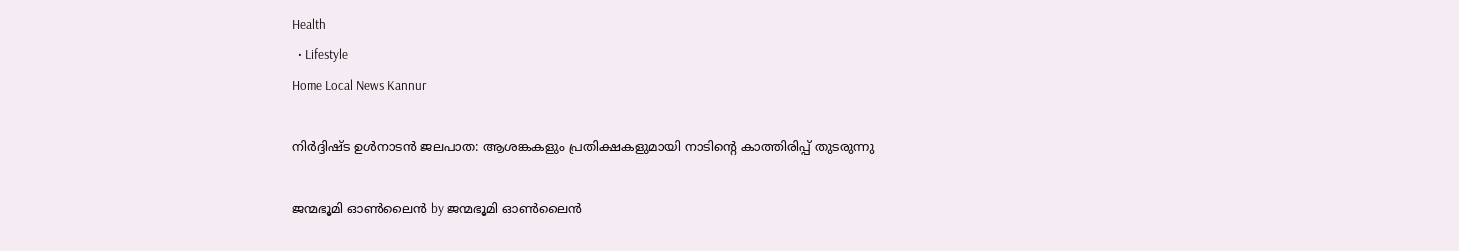Health
  • Lifestyle
Home Local News Kannur

നിര്‍ദ്ദിഷ്ട ഉള്‍നാടന്‍ ജലപാത: ആശങ്കകളും പ്രതിക്ഷകളുമായി നാടിന്റെ കാത്തിരിപ്പ് തുടരുന്നു

ജന്മഭൂമി ഓണ്‍ലൈന്‍ by ജന്മഭൂമി ഓണ്‍ലൈന്‍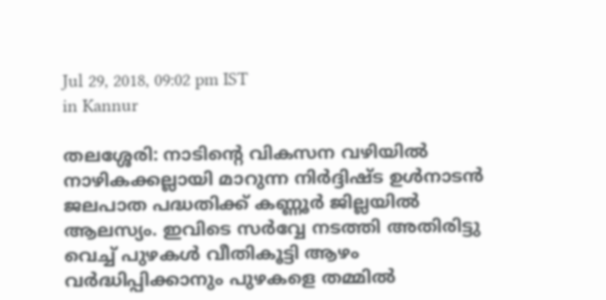Jul 29, 2018, 09:02 pm IST
in Kannur

തലശ്ശേരി: നാടിന്റെ വികസന വഴിയില്‍ നാഴികക്കല്ലായി മാറുന്ന നിര്‍ദ്ദിഷ്ട ഉള്‍നാടന്‍ ജലപാത പദ്ധതിക്ക് കണ്ണൂര്‍ ജില്ലയില്‍ ആലസ്യം. ഇവിടെ സര്‍വ്വേ നടത്തി അതിരിട്ടു വെച്ച് പുഴകള്‍ വീതികൂട്ടി ആഴം വര്‍ദ്ധിപ്പിക്കാനും പുഴകളെ തമ്മില്‍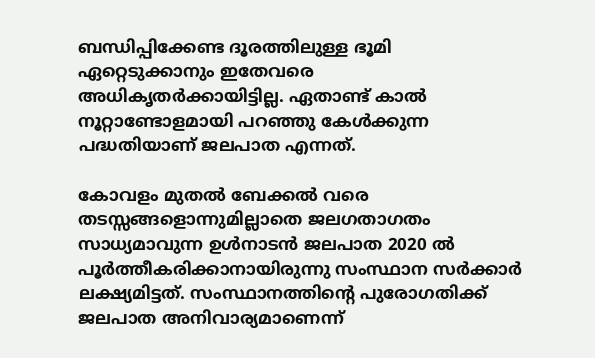ബന്ധിപ്പിക്കേണ്ട ദൂരത്തിലുള്ള ഭൂമി ഏറ്റെടുക്കാനും ഇതേവരെ അധികൃതര്‍ക്കായിട്ടില്ല. ഏതാണ്ട് കാല്‍ നൂറ്റാണ്ടോളമായി പറഞ്ഞു കേള്‍ക്കുന്ന പദ്ധതിയാണ് ജലപാത എന്നത്.

കോവളം മുതല്‍ ബേക്കല്‍ വരെ തടസ്സങ്ങളൊന്നുമില്ലാതെ ജലഗതാഗതം സാധ്യമാവുന്ന ഉള്‍നാടന്‍ ജലപാത 2020 ല്‍ പൂര്‍ത്തീകരിക്കാനായിരുന്നു സംസ്ഥാന സര്‍ക്കാര്‍ ലക്ഷ്യമിട്ടത്. സംസ്ഥാനത്തിന്റെ പുരോഗതിക്ക് ജലപാത അനിവാര്യമാണെന്ന്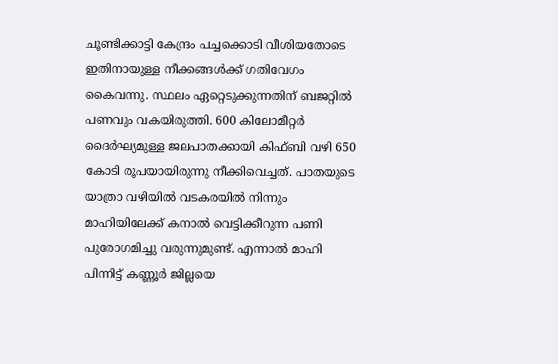ചൂണ്ടിക്കാട്ടി കേന്ദ്രം പച്ചക്കൊടി വീശിയതോടെ ഇതിനായുള്ള നീക്കങ്ങള്‍ക്ക് ഗതിവേഗം കൈവന്നു. സ്ഥലം ഏറ്റെടുക്കുന്നതിന് ബജറ്റില്‍ പണവും വകയിരുത്തി. 600 കിലോമീറ്റര്‍ ദൈര്‍ഘ്യമുള്ള ജലപാതക്കായി കിഫ്ബി വഴി 650 കോടി രൂപയായിരുന്നു നീക്കിവെച്ചത്. പാതയുടെ യാത്രാ വഴിയില്‍ വടകരയില്‍ നിന്നും മാഹിയിലേക്ക് കനാല്‍ വെട്ടിക്കീറുന്ന പണി പുരോഗമിച്ചു വരുന്നുമുണ്ട്. എന്നാല്‍ മാഹി പിന്നിട്ട് കണ്ണൂര്‍ ജില്ലയെ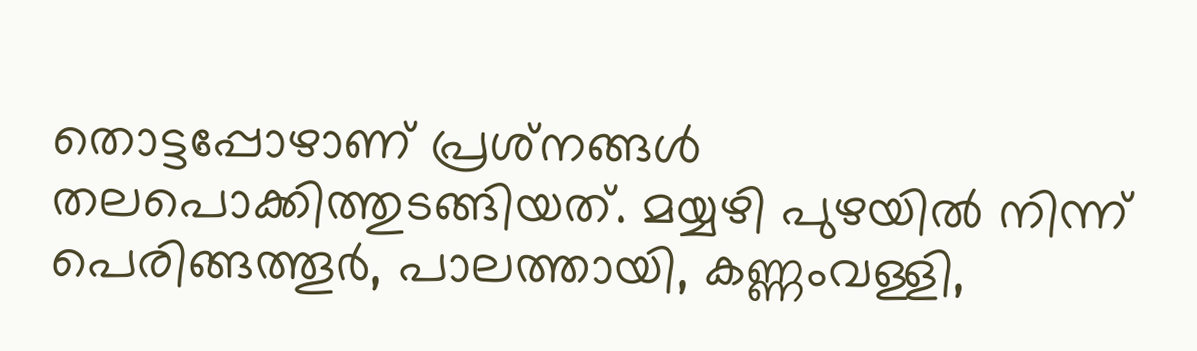തൊട്ടപ്പോഴാണ് പ്രശ്‌നങ്ങള്‍ തലപൊക്കിത്തുടങ്ങിയത്. മയ്യഴി പുഴയില്‍ നിന്ന് പെരിങ്ങത്തൂര്‍, പാലത്തായി, കണ്ണംവള്ളി,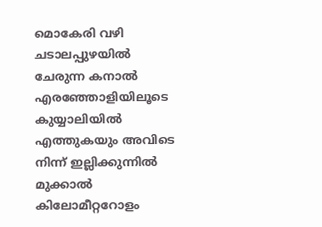മൊകേരി വഴി ചടാലപ്പുഴയില്‍ ചേരുന്ന കനാല്‍ എരഞ്ഞോളിയിലൂടെ കുയ്യാലിയില്‍ എത്തുകയും അവിടെ നിന്ന് ഇല്ലിക്കുന്നില്‍ മുക്കാല്‍ കിലോമീറ്ററോളം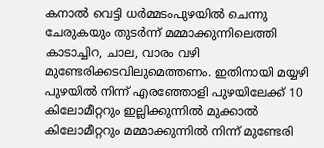കനാല്‍ വെട്ടി ധര്‍മ്മടംപുഴയില്‍ ചെന്നു ചേരുകയും തുടര്‍ന്ന് മമ്മാക്കുന്നിലെത്തി കാടാച്ചിറ, ചാല, വാരം വഴി മുണ്ടേരിക്കടവിലുമെത്തണം. ഇതിനായി മയ്യഴി പുഴയില്‍ നിന്ന് എരഞ്ഞോളി പുഴയിലേക്ക് 10 കിലോമീറ്ററും ഇല്ലിക്കുന്നില്‍ മുക്കാല്‍ കിലോമീറ്ററും മമ്മാക്കുന്നില്‍ നിന്ന് മുണ്ടേരി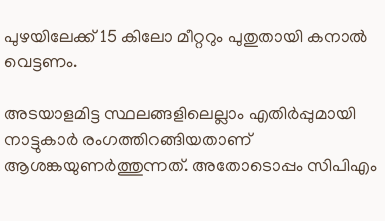പുഴയിലേക്ക് 15 കിലോ മീറ്ററും പുതുതായി കനാല്‍ വെട്ടണം.

അടയാളമിട്ട സ്ഥലങ്ങളിലെല്ലാം എതിര്‍പ്പുമായി നാട്ടുകാര്‍ രംഗത്തിറങ്ങിയതാണ് ആശങ്കയുണര്‍ത്തുന്നത്. അതോടൊപ്പം സിപിഎം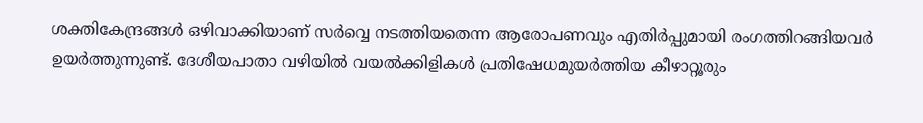ശക്തികേന്ദ്രങ്ങള്‍ ഒഴിവാക്കിയാണ് സര്‍വ്വെ നടത്തിയതെന്ന ആരോപണവും എതിര്‍പ്പുമായി രംഗത്തിറങ്ങിയവര്‍ ഉയര്‍ത്തുന്നുണ്ട്. ദേശീയപാതാ വഴിയില്‍ വയല്‍ക്കിളികള്‍ പ്രതിഷേധമുയര്‍ത്തിയ കീഴാറ്റൂരും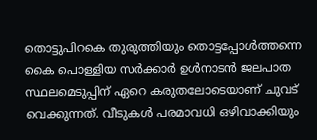തൊട്ടുപിറകെ തുരുത്തിയും തൊട്ടപ്പോള്‍ത്തന്നെ കൈ പൊള്ളിയ സര്‍ക്കാര്‍ ഉള്‍നാടന്‍ ജലപാത സ്ഥലമെടുപ്പിന് ഏറെ കരുതലോടെയാണ് ചുവട് വെക്കുന്നത്. വീടുകള്‍ പരമാവധി ഒഴിവാക്കിയും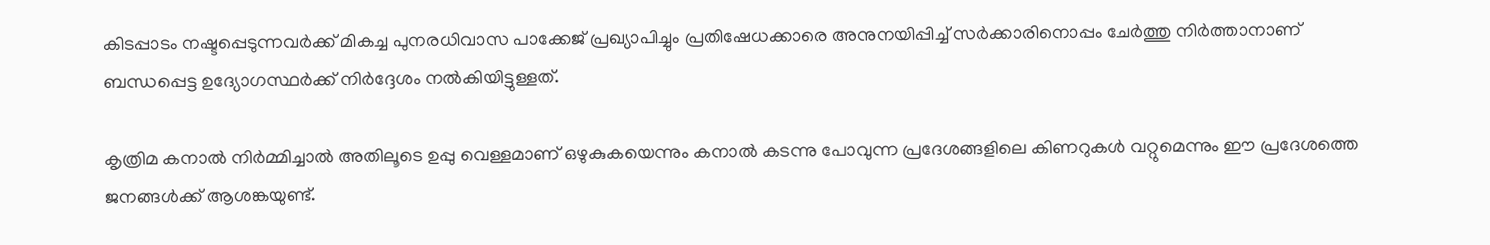കിടപ്പാടം നഷ്ടപ്പെടുന്നവര്‍ക്ക് മികച്ച പുനരധിവാസ പാക്കേജ് പ്രഖ്യാപിച്ചും പ്രതിഷേധക്കാരെ അനുനയിപ്പിച്ച് സര്‍ക്കാരിനൊപ്പം ചേര്‍ത്തു നിര്‍ത്താനാണ് ബന്ധപ്പെട്ട ഉദ്യോഗസ്ഥര്‍ക്ക് നിര്‍ദ്ദേശം നല്‍കിയിട്ടുള്ളത്.

കൃത്രിമ കനാല്‍ നിര്‍മ്മിച്ചാല്‍ അതിലൂടെ ഉപ്പു വെള്ളമാണ് ഒഴുകുകയെന്നും കനാല്‍ കടന്നു പോവുന്ന പ്രദേശങ്ങളിലെ കിണറുകള്‍ വറ്റുമെന്നും ഈ പ്രദേശത്തെ ജനങ്ങള്‍ക്ക് ആശങ്കയുണ്ട്.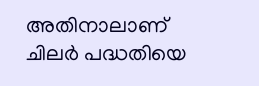അതിനാലാണ് ചിലര്‍ പദ്ധതിയെ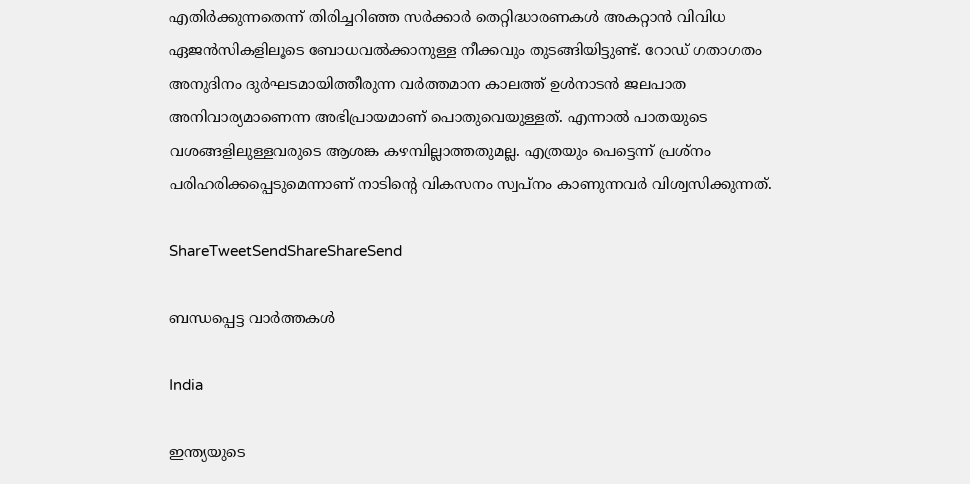എതിര്‍ക്കുന്നതെന്ന് തിരിച്ചറിഞ്ഞ സര്‍ക്കാര്‍ തെറ്റിദ്ധാരണകള്‍ അകറ്റാന്‍ വിവിധ ഏജന്‍സികളിലൂടെ ബോധവല്‍ക്കാനുള്ള നീക്കവും തുടങ്ങിയിട്ടുണ്ട്. റോഡ് ഗതാഗതം അനുദിനം ദുര്‍ഘടമായിത്തീരുന്ന വര്‍ത്തമാന കാലത്ത് ഉള്‍നാടന്‍ ജലപാത അനിവാര്യമാണെന്ന അഭിപ്രായമാണ് പൊതുവെയുള്ളത്. എന്നാല്‍ പാതയുടെ വശങ്ങളിലുള്ളവരുടെ ആശങ്ക കഴമ്പില്ലാത്തതുമല്ല. എത്രയും പെട്ടെന്ന് പ്രശ്‌നം പരിഹരിക്കപ്പെടുമെന്നാണ് നാടിന്റെ വികസനം സ്വപ്‌നം കാണുന്നവര്‍ വിശ്വസിക്കുന്നത്.

ShareTweetSendShareShareSend

ബന്ധപ്പെട്ട വാര്‍ത്തകള്‍

India

ഇന്ത്യയുടെ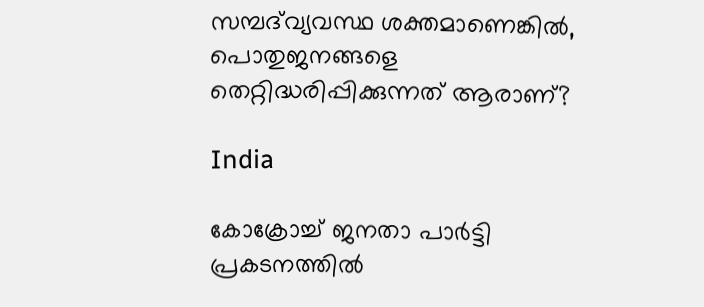സമ്പദ്‌വ്യവസ്ഥ ശക്തമാണെങ്കിൽ, പൊതുജനങ്ങളെ തെറ്റിദ്ധരിപ്പിക്കുന്നത് ആരാണ്?

India

കോക്രോച്ച് ജനതാ പാര്‍ട്ടി പ്രകടനത്തില്‍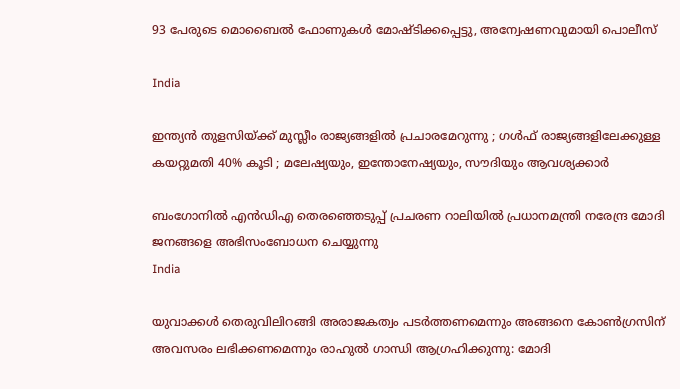93 പേരുടെ മൊബൈല്‍ ഫോണുകള്‍ മോഷ്ടിക്കപ്പെട്ടു, അന്വേഷണവുമായി പൊലീസ്

India

ഇന്ത്യൻ തുളസിയ്‌ക്ക് മുസ്ലീം രാജ്യങ്ങളിൽ പ്രചാരമേറുന്നു ; ഗൾഫ് രാജ്യങ്ങളിലേക്കുള്ള കയറ്റുമതി 40% കൂടി ; മലേഷ്യയും, ഇന്തോനേഷ്യയും, സൗദിയും ആവശ്യക്കാർ

ബംഗോനില്‍ എന്‍ഡിഎ തെരഞ്ഞെടുപ്പ് പ്രചരണ റാലിയില്‍ പ്രധാനമന്ത്രി നരേന്ദ്ര മോദി ജനങ്ങളെ അഭിസംബോധന ചെയ്യുന്നു
India

യുവാക്കൾ തെരുവിലിറങ്ങി അരാജകത്വം പടർത്തണമെന്നും അങ്ങനെ കോൺഗ്രസിന് അവസരം ലഭിക്കണമെന്നും രാഹുല്‍ ഗാന്ധി ആഗ്രഹിക്കുന്നു: മോദി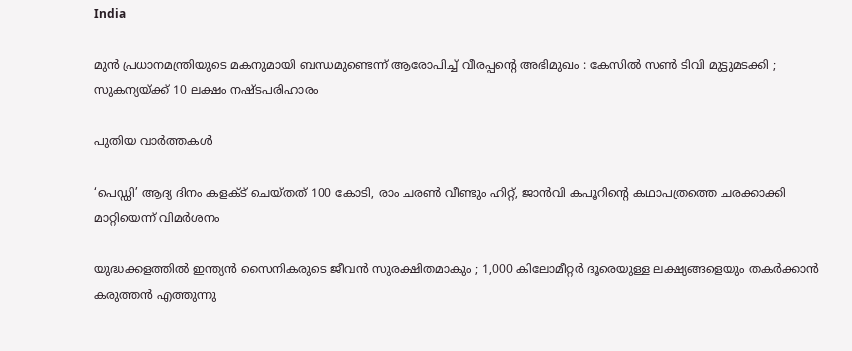India

മുൻ പ്രധാനമന്ത്രിയുടെ മകനുമായി ബന്ധമുണ്ടെന്ന് ആരോപിച്ച് വീരപ്പന്റെ അഭിമുഖം : കേസിൽ സൺ ടിവി മുട്ടുമടക്കി ; സുകന്യയ്‌ക്ക് 10 ലക്ഷം നഷ്ടപരിഹാരം

പുതിയ വാര്‍ത്തകള്‍

‘പെഡ്ഡി’ ആദ്യ ദിനം കളക്ട് ചെയ്തത് 100 കോടി, രാം ചരണ്‍ വീണ്ടും ഹിറ്റ്, ജാന്‍വി കപൂറിന്റെ കഥാപത്രത്തെ ചരക്കാക്കി മാറ്റിയെന്ന് വിമര്‍ശനം

യുദ്ധക്കളത്തിൽ ഇന്ത്യൻ സൈനികരുടെ ജീവൻ സുരക്ഷിതമാകും ; 1,000 കിലോമീറ്റർ ദൂരെയുള്ള ലക്ഷ്യങ്ങളെയും തകർക്കാൻ കരുത്തൻ എത്തുന്നു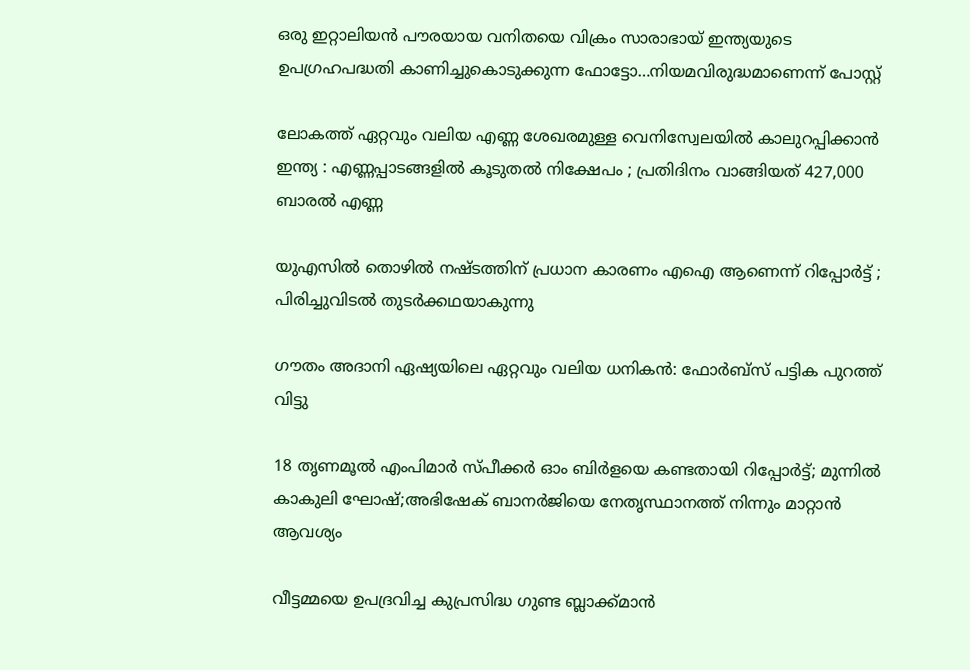ഒരു ഇറ്റാലിയന്‍ പൗരയായ വനിതയെ വിക്രം സാരാഭായ് ഇന്ത്യയുടെ ഉപഗ്രഹപദ്ധതി കാണിച്ചുകൊടുക്കുന്ന ഫോട്ടോ…നിയമവിരുദ്ധമാണെന്ന് പോസ്റ്റ്

ലോകത്ത് ഏറ്റവും വലിയ എണ്ണ ശേഖരമുള്ള വെനിസ്വേലയിൽ കാലുറപ്പിക്കാൻ ഇന്ത്യ : എണ്ണപ്പാടങ്ങളിൽ കൂടുതൽ നിക്ഷേപം ; പ്രതിദിനം വാങ്ങിയത് 427,000 ബാരൽ എണ്ണ

യുഎസിൽ തൊഴിൽ നഷ്ടത്തിന് പ്രധാന കാരണം എഐ ആണെന്ന് റിപ്പോർട്ട് ; പിരിച്ചുവിടൽ തുടർക്കഥയാകുന്നു

ഗൗതം അദാനി ഏഷ്യയിലെ ഏറ്റവും വലിയ ധനികൻ: ഫോർബ്സ് പട്ടിക പുറത്ത് വിട്ടു

18 തൃണമൂല്‍ എംപിമാര്‍ സ്പീക്കര്‍ ഓം ബിര്‍ളയെ കണ്ടതായി റിപ്പോര്‍ട്ട്; മുന്നില്‍ കാകുലി ഘോഷ്;അഭിഷേക് ബാനര്‍ജിയെ നേതൃസ്ഥാനത്ത് നിന്നും മാറ്റാന്‍ ആവശ്യം

വീട്ടമ്മയെ ഉപദ്രവിച്ച കുപ്രസിദ്ധ ഗുണ്ട ബ്ലാക്ക്മാൻ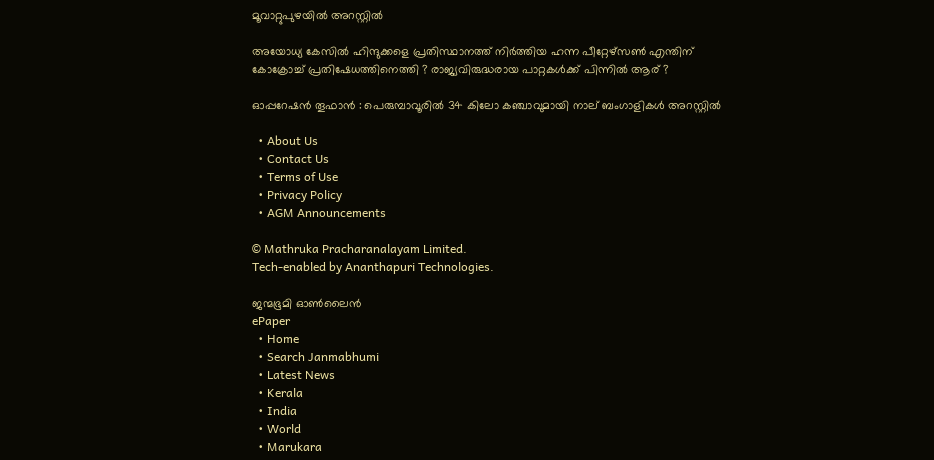മൂവാറ്റുപുഴയിൽ അറസ്റ്റിൽ

അയോധ്യ കേസിൽ ഹിന്ദുക്കളെ പ്രതിസ്ഥാനത്ത് നിർത്തിയ ഹന്ന പീറ്റേഴ്സൺ എന്തിന് കോക്രോച്ച് പ്രതിഷേധത്തിനെത്തി ? രാജ്യവിരുദ്ധരായ പാറ്റകൾക്ക് പിന്നിൽ ആര് ?

ഓപ്പറേഷൻ തൂഫാൻ : പെരുമ്പാവൂരിൽ 34 കിലോ കഞ്ചാവുമായി നാല് ബംഗാളികൾ അറസ്റ്റിൽ

  • About Us
  • Contact Us
  • Terms of Use
  • Privacy Policy
  • AGM Announcements

© Mathruka Pracharanalayam Limited.
Tech-enabled by Ananthapuri Technologies.

ജന്മഭൂമി ഓണ്‍ലൈന്‍
ePaper
  • Home
  • Search Janmabhumi
  • Latest News
  • Kerala
  • India
  • World
  • Marukara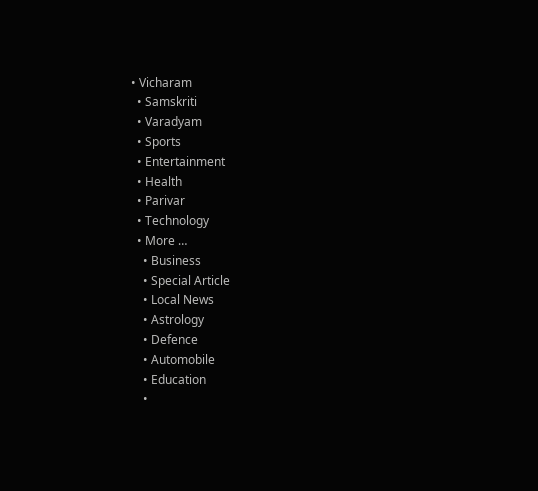• Vicharam
  • Samskriti
  • Varadyam
  • Sports
  • Entertainment
  • Health
  • Parivar
  • Technology
  • More …
    • Business
    • Special Article
    • Local News
    • Astrology
    • Defence
    • Automobile
    • Education
    •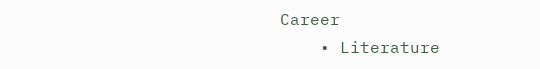Career
    • Literature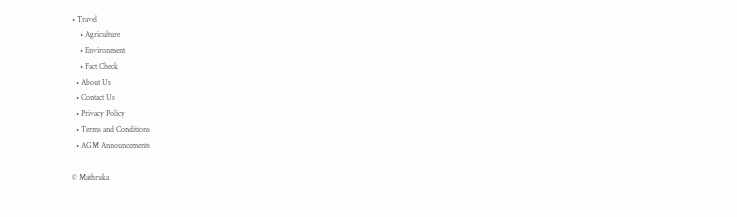• Travel
    • Agriculture
    • Environment
    • Fact Check
  • About Us
  • Contact Us
  • Privacy Policy
  • Terms and Conditions
  • AGM Announcements

© Mathruka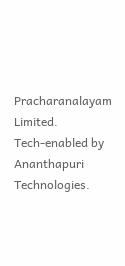Pracharanalayam Limited.
Tech-enabled by Ananthapuri Technologies.